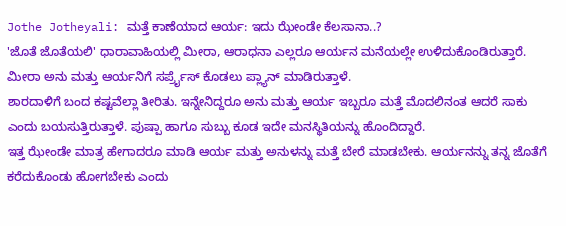Jothe Jotheyali: ಮತ್ತೆ ಕಾಣೆಯಾದ ಆರ್ಯ: ಇದು ಝೇಂಡೇ ಕೆಲಸಾನಾ..?
'ಜೊತೆ ಜೊತೆಯಲಿ' ಧಾರಾವಾಹಿಯಲ್ಲಿ ಮೀರಾ, ಆರಾಧನಾ ಎಲ್ಲರೂ ಆರ್ಯನ ಮನೆಯಲ್ಲೇ ಉಳಿದುಕೊಂಡಿರುತ್ತಾರೆ. ಮೀರಾ ಅನು ಮತ್ತು ಆರ್ಯನಿಗೆ ಸರ್ಪ್ರೈಸ್ ಕೊಡಲು ಪ್ಲ್ಯಾನ್ ಮಾಡಿರುತ್ತಾಳೆ.
ಶಾರದಾಳಿಗೆ ಬಂದ ಕಷ್ಟವೆಲ್ಲಾ ತೀರಿತು. ಇನ್ನೇನಿದ್ದರೂ ಅನು ಮತ್ತು ಆರ್ಯ ಇಬ್ಬರೂ ಮತ್ತೆ ಮೊದಲಿನಂತ ಆದರೆ ಸಾಕು ಎಂದು ಬಯಸುತ್ತಿರುತ್ತಾಳೆ. ಪುಷ್ಪಾ ಹಾಗೂ ಸುಬ್ಬು ಕೂಡ ಇದೇ ಮನಸ್ಥಿತಿಯನ್ನು ಹೊಂದಿದ್ದಾರೆ.
ಇತ್ತ ಝೇಂಡೇ ಮಾತ್ರ ಹೇಗಾದರೂ ಮಾಡಿ ಆರ್ಯ ಮತ್ತು ಅನುಳನ್ನು ಮತ್ತೆ ಬೇರೆ ಮಾಡಬೇಕು. ಆರ್ಯನನ್ನು ತನ್ನ ಜೊತೆಗೆ ಕರೆದುಕೊಂಡು ಹೋಗಬೇಕು ಎಂದು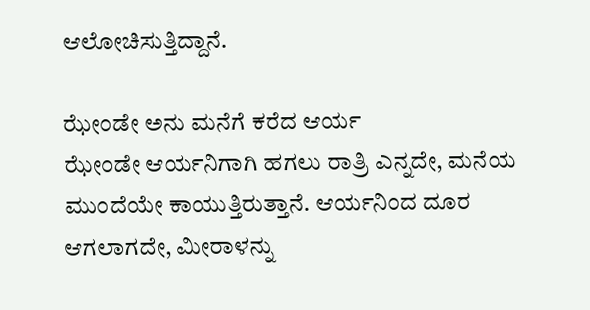ಆಲೋಚಿಸುತ್ತಿದ್ದಾನೆ.

ಝೇಂಡೇ ಅನು ಮನೆಗೆ ಕರೆದ ಆರ್ಯ
ಝೇಂಡೇ ಆರ್ಯನಿಗಾಗಿ ಹಗಲು ರಾತ್ರಿ ಎನ್ನದೇ, ಮನೆಯ ಮುಂದೆಯೇ ಕಾಯುತ್ತಿರುತ್ತಾನೆ. ಆರ್ಯನಿಂದ ದೂರ ಆಗಲಾಗದೇ, ಮೀರಾಳನ್ನು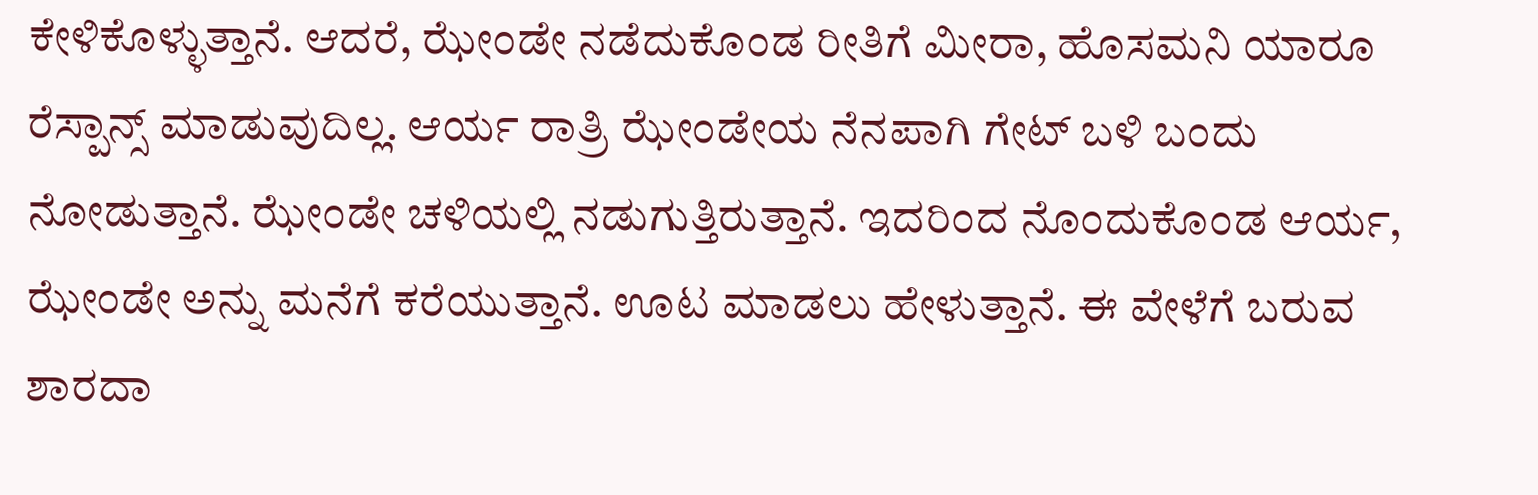ಕೇಳಿಕೊಳ್ಳುತ್ತಾನೆ. ಆದರೆ, ಝೇಂಡೇ ನಡೆದುಕೊಂಡ ರೀತಿಗೆ ಮೀರಾ, ಹೊಸಮನಿ ಯಾರೂ ರೆಸ್ಪಾನ್ಸ್ ಮಾಡುವುದಿಲ್ಲ. ಆರ್ಯ ರಾತ್ರಿ ಝೇಂಡೇಯ ನೆನಪಾಗಿ ಗೇಟ್ ಬಳಿ ಬಂದು ನೋಡುತ್ತಾನೆ. ಝೇಂಡೇ ಚಳಿಯಲ್ಲಿ ನಡುಗುತ್ತಿರುತ್ತಾನೆ. ಇದರಿಂದ ನೊಂದುಕೊಂಡ ಆರ್ಯ, ಝೇಂಡೇ ಅನ್ನು ಮನೆಗೆ ಕರೆಯುತ್ತಾನೆ. ಊಟ ಮಾಡಲು ಹೇಳುತ್ತಾನೆ. ಈ ವೇಳೆಗೆ ಬರುವ ಶಾರದಾ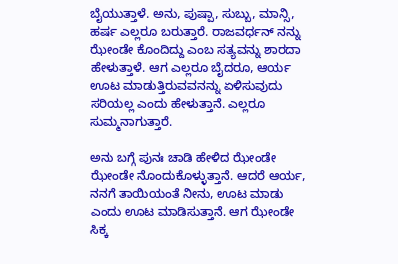ಬೈಯುತ್ತಾಳೆ. ಅನು, ಪುಷ್ಪಾ, ಸುಬ್ಬು, ಮಾನ್ಸಿ, ಹರ್ಷ ಎಲ್ಲರೂ ಬರುತ್ತಾರೆ. ರಾಜವರ್ಧನ್ ನನ್ನು ಝೇಂಡೇ ಕೊಂದಿದ್ದು ಎಂಬ ಸತ್ಯವನ್ನು ಶಾರದಾ ಹೇಳುತ್ತಾಳೆ. ಆಗ ಎಲ್ಲರೂ ಬೈದರೂ, ಆರ್ಯ ಊಟ ಮಾಡುತ್ತಿರುವವನನ್ನು ಏಳಿಸುವುದು ಸರಿಯಲ್ಲ ಎಂದು ಹೇಳುತ್ತಾನೆ. ಎಲ್ಲರೂ ಸುಮ್ಮನಾಗುತ್ತಾರೆ.

ಅನು ಬಗ್ಗೆ ಪುನಃ ಚಾಡಿ ಹೇಳಿದ ಝೇಂಡೇ
ಝೇಂಡೇ ನೊಂದುಕೊಳ್ಳುತ್ತಾನೆ. ಆದರೆ ಆರ್ಯ, ನನಗೆ ತಾಯಿಯಂತೆ ನೀನು, ಊಟ ಮಾಡು ಎಂದು ಊಟ ಮಾಡಿಸುತ್ತಾನೆ. ಆಗ ಝೇಂಡೇ ಸಿಕ್ಕ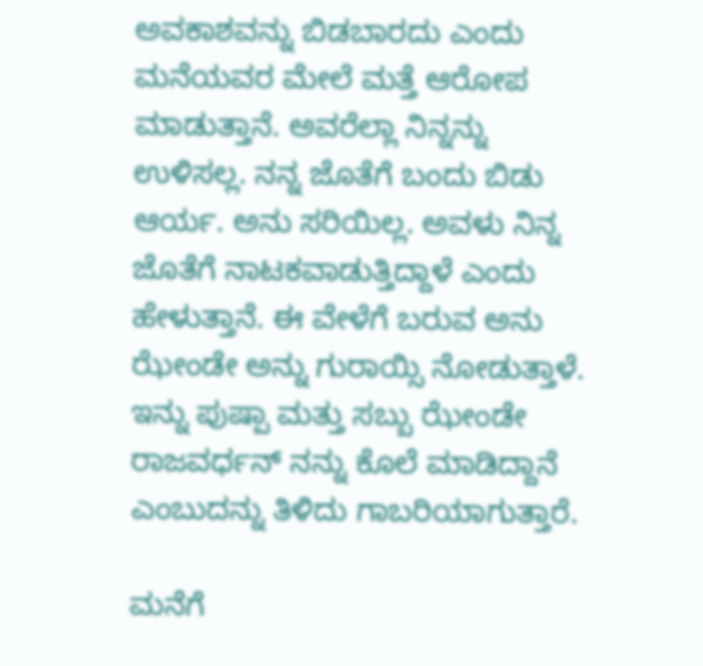ಅವಕಾಶವನ್ನು ಬಿಡಬಾರದು ಎಂದು ಮನೆಯವರ ಮೇಲೆ ಮತ್ತೆ ಆರೋಪ ಮಾಡುತ್ತಾನೆ. ಅವರೆಲ್ಲಾ ನಿನ್ನನ್ನು ಉಳಿಸಲ್ಲ. ನನ್ನ ಜೊತೆಗೆ ಬಂದು ಬಿಡು ಆರ್ಯ. ಅನು ಸರಿಯಿಲ್ಲ. ಅವಳು ನಿನ್ನ ಜೊತೆಗೆ ನಾಟಕವಾಡುತ್ತಿದ್ದಾಳೆ ಎಂದು ಹೇಳುತ್ತಾನೆ. ಈ ವೇಳೆಗೆ ಬರುವ ಅನು ಝೇಂಡೇ ಅನ್ನು ಗುರಾಯ್ಸಿ ನೋಡುತ್ತಾಳೆ. ಇನ್ನು ಪುಷ್ಪಾ ಮತ್ತು ಸಬ್ಬು ಝೇಂಡೇ ರಾಜವರ್ಧನ್ ನನ್ನು ಕೊಲೆ ಮಾಡಿದ್ದಾನೆ ಎಂಬುದನ್ನು ತಿಳಿದು ಗಾಬರಿಯಾಗುತ್ತಾರೆ.

ಮನೆಗೆ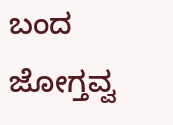ಬಂದ ಜೋಗ್ತವ್ವ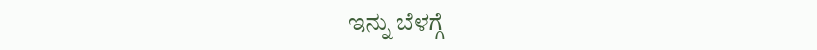ಇನ್ನು ಬೆಳಗ್ಗೆ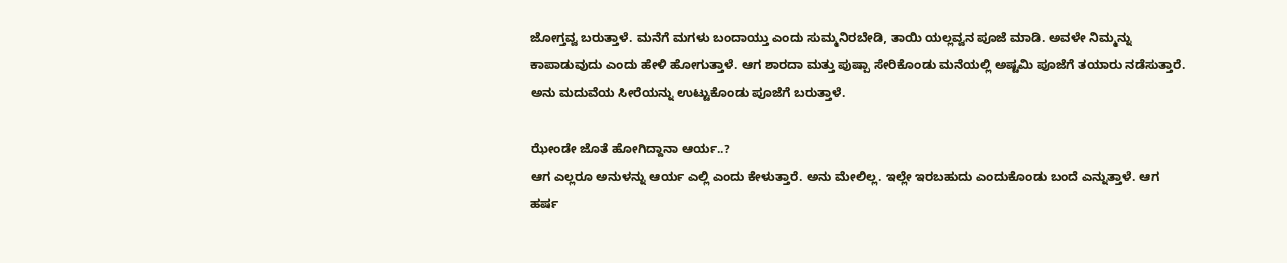ಜೋಗ್ತವ್ವ ಬರುತ್ತಾಳೆ. ಮನೆಗೆ ಮಗಳು ಬಂದಾಯ್ತು ಎಂದು ಸುಮ್ಮನಿರಬೇಡಿ, ತಾಯಿ ಯಲ್ಲವ್ವನ ಪೂಜೆ ಮಾಡಿ. ಅವಳೇ ನಿಮ್ಮನ್ನು ಕಾಪಾಡುವುದು ಎಂದು ಹೇಳಿ ಹೋಗುತ್ತಾಳೆ. ಆಗ ಶಾರದಾ ಮತ್ತು ಪುಷ್ಪಾ ಸೇರಿಕೊಂಡು ಮನೆಯಲ್ಲಿ ಅಷ್ಟಮಿ ಪೂಜೆಗೆ ತಯಾರು ನಡೆಸುತ್ತಾರೆ. ಅನು ಮದುವೆಯ ಸೀರೆಯನ್ನು ಉಟ್ಟುಕೊಂಡು ಪೂಜೆಗೆ ಬರುತ್ತಾಳೆ.

ಝೇಂಡೇ ಜೊತೆ ಹೋಗಿದ್ದಾನಾ ಆರ್ಯ..?
ಆಗ ಎಲ್ಲರೂ ಅನುಳನ್ನು ಆರ್ಯ ಎಲ್ಲಿ ಎಂದು ಕೇಳುತ್ತಾರೆ. ಅನು ಮೇಲಿಲ್ಲ. ಇಲ್ಲೇ ಇರಬಹುದು ಎಂದುಕೊಂಡು ಬಂದೆ ಎನ್ನುತ್ತಾಳೆ. ಆಗ ಹರ್ಷ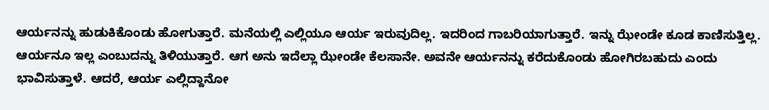ಆರ್ಯನನ್ನು ಹುಡುಕಿಕೊಂಡು ಹೋಗುತ್ತಾರೆ. ಮನೆಯಲ್ಲಿ ಎಲ್ಲಿಯೂ ಆರ್ಯ ಇರುವುದಿಲ್ಲ. ಇದರಿಂದ ಗಾಬರಿಯಾಗುತ್ತಾರೆ. ಇನ್ನು ಝೇಂಡೇ ಕೂಡ ಕಾಣಿಸುತ್ತಿಲ್ಲ. ಆರ್ಯನೂ ಇಲ್ಲ ಎಂಬುದನ್ನು ತಿಳಿಯುತ್ತಾರೆ. ಆಗ ಅನು ಇದೆಲ್ಲಾ ಝೇಂಡೇ ಕೆಲಸಾನೇ. ಅವನೇ ಆರ್ಯನನ್ನು ಕರೆದುಕೊಂಡು ಹೋಗಿರಬಹುದು ಎಂದು ಭಾವಿಸುತ್ತಾಳೆ. ಆದರೆ, ಆರ್ಯ ಎಲ್ಲಿದ್ದಾನೋ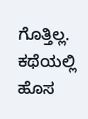ಗೊತ್ತಿಲ್ಲ. ಕಥೆಯಲ್ಲಿ ಹೊಸ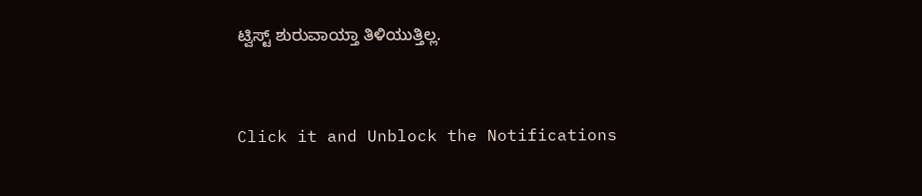ಟ್ವಿಸ್ಟ್ ಶುರುವಾಯ್ತಾ ತಿಳಿಯುತ್ತಿಲ್ಲ.


Click it and Unblock the Notifications